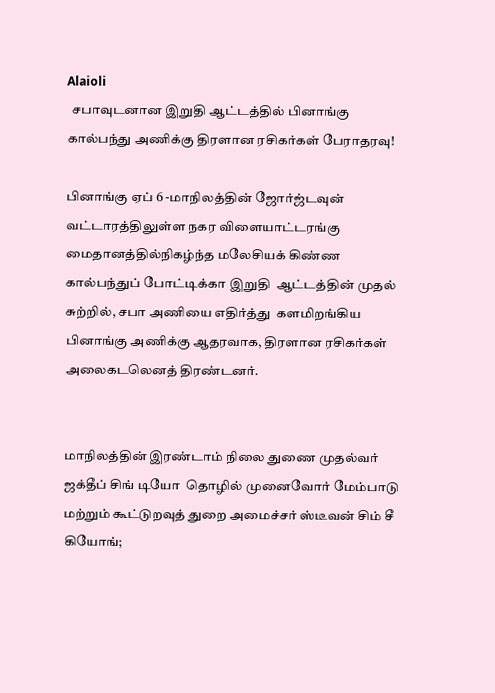Alaioli
  சபாவுடனான இறுதி ஆட்டத்தில் பினாங்கு கால்பந்து அணிக்கு திரளான ரசிகர்கள் பேராதரவு!

பினாங்கு ஏப் 6 -மாநிலத்தின் ஜோர்ஜ்டவுன் வட்டாரத்திலுள்ள நகர விளையாட்டரங்கு மைதானத்தில்நிகழ்ந்த மலேசியக் கிண்ண கால்பந்துப் போட்டிக்கா இறுதி  ஆட்டத்தின் முதல் சுற்றில், சபா அணியை எதிர்த்து  களமிறங்கிய பினாங்கு அணிக்கு ஆதரவாக, திரளான ரசிகர்கள் அலைகடலெனத் திரண்டனர்.


மாநிலத்தின் இரண்டாம் நிலை துணை முதல்வர் ஜக்தீப் சிங் டியோ  தொழில் முனைவோர் மேம்பாடு மற்றும் கூட்டுறவுத் துறை அமைச்சர் ஸ்டீவன் சிம் சீ கியோங்;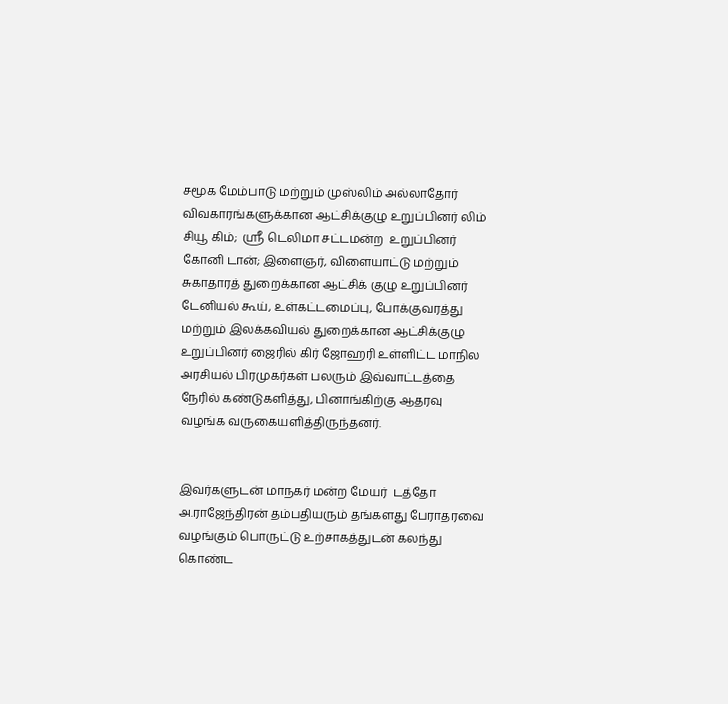சமூக மேம்பாடு மற்றும் முஸ்லிம் அல்லாதோர் விவகாரங்களுக்கான ஆட்சிக்குழு உறுப்பினர் லிம் சியூ கிம்;  ஸ்ரீ டெலிமா சட்டமன்ற  உறுப்பினர் கோனி டான்; இளைஞர், விளையாட்டு மற்றும் சுகாதாரத் துறைக்கான ஆட்சிக் குழு உறுப்பினர் டேனியல் கூய், உள்கட்டமைப்பு, போக்குவரத்து மற்றும் இலக்கவியல் துறைக்கான ஆட்சிக்குழு உறுப்பினர் ஜைரில் கிர் ஜோஹரி உள்ளிட்ட மாநில அரசியல் பிரமுகர்கள் பலரும் இவ்வாட்டத்தை நேரில் கண்டுகளித்து, பினாங்கிற்கு ஆதரவு வழங்க வருகையளித்திருந்தனர்.


இவர்களுடன் மாநகர் மன்ற மேயர்  டத்தோ அ.ராஜேந்திரன் தம்பதியரும் தங்களது பேராதரவை வழங்கும் பொருட்டு உற்சாகத்துடன் கலந்து கொண்ட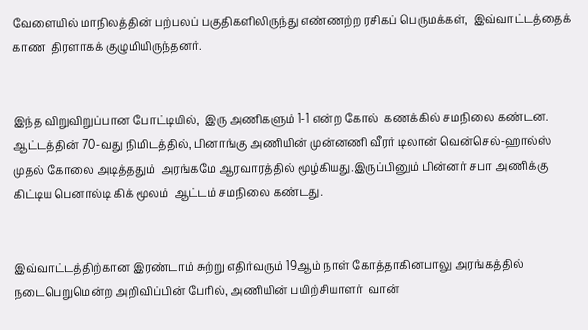வேளையில் மாநிலத்தின் பற்பலப் பகுதிகளிலிருந்து எண்ணற்ற ரசிகப் பெருமக்கள்,  இவ்வாட்டத்தைக் காண  திரளாகக் குழுமியிருந்தனர்.


இந்த விறுவிறுப்பான போட்டியில்,  இரு அணிகளும் 1-1 என்ற கோல்  கணக்கில் சமநிலை கண்டன. ஆட்டத்தின் 70-வது நிமிடத்தில், பினாங்கு அணியின் முன்னணி வீரர் டிலான் வென்செல்-ஹால்ஸ்  முதல் கோலை அடித்ததும்  அரங்கமே ஆரவாரத்தில் மூழ்கியது.இருப்பினும் பின்னர் சபா அணிக்கு கிட்டிய பெனால்டி கிக் மூலம்  ஆட்டம் சமநிலை கண்டது.


இவ்வாட்டத்திற்கான இரண்டாம் சுற்று எதிர்வரும் 19ஆம் நாள் கோத்தாகினபாலு அரங்கத்தில் நடைபெறுமென்ற அறிவிப்பின் பேரில், அணியின் பயிற்சியாளர்  வான்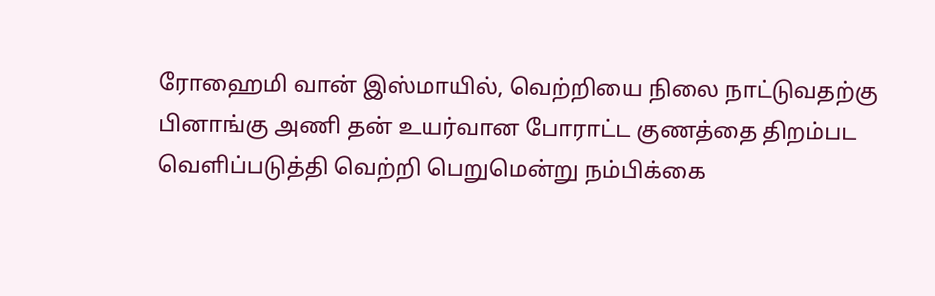ரோஹைமி வான் இஸ்மாயில், வெற்றியை நிலை நாட்டுவதற்கு பினாங்கு அணி தன் உயர்வான போராட்ட குணத்தை திறம்பட வெளிப்படுத்தி வெற்றி பெறுமென்று நம்பிக்கை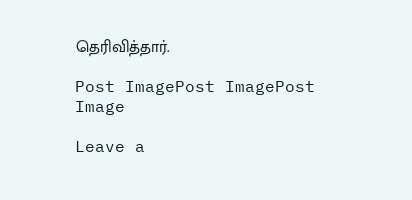தெரிவித்தார்.

Post ImagePost ImagePost Image

Leave a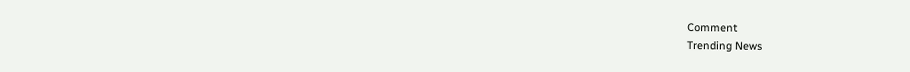Comment
Trending News